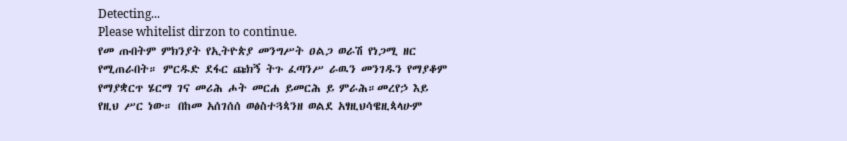Detecting...
Please whitelist dirzon to continue.
የመ ጡበትም ምክንያት የኢትዮጵያ መንግሥት ዐልጋ ወራሽ የነጋሚ ዘር የሚጠራበት። ምርዱድ ደፋር ጩክኝ ትጉ ፈጣንሥ ራዉን መንገዱን የማያቆም የማያቋርጥ ሄርማ ገና መሪሕ ሖት መርሐ ይመርሕ ይ ምራሕ።መረየኃ እይ የዚህ ሥር ነው። በከመ አሰገሰሰ ወፅስተጓጳንዘ ወልደ አፃዚህሳዌዚጳላሁም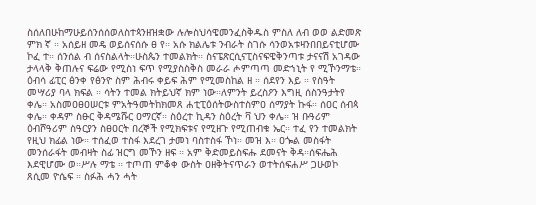ስሰለበሁከማሁይሰንሰሰወለስተጳንዘዝቋው ሉሎስህሳዌመንፈስቅዱስ ምስለ ለብ ወወ ልድመጽ ምክ ኛ ። አሰይዘ መዴ ወይሰናሰሱ ፀ የ። አሱ ክልሌቱ ንብራት ስገሱ ሳንወአቱዛንበበይናቲሆሙ ኮፈ ተ። ሰንሰል ብ ሰናስልላት።ሁስጴን ተመልክት። ስናፔጽርሲናፒስናፍዌቅንጣቱ ታናናሽ አገዳው ታላላቅ ቅጠሉና ፍሬው የሚስነ ፍጥ የሚያስስቅስ መራራ ሖምጣጣ መድኀኒት የ ሚኾንማቴ። ዕብሳ ፊፒር ፅንቀ የፅንዮ ስም ሕብሩ ቀይፍ ሕም የሚመስከል ዘ ። ሰደየን እይ ። የስዓት መሣሪያ ባላ ክፍል ። ሳትን ተመል ክትይህኛ ክም ነው።ለምንት ይረስዖን እግዚ ሰስንዓታትየ ቀሌ። አስመዐፀዐሠርቱ ምአትዓመትከክመጸ ሐቲፒዕሰትውስተስምዐ ሰማያት ኩፋ። ሰዐር ሰብጳ ቀሌ። ቀዳም ስፁር ቅዳሜሹር ዐማርኛ። ስዕረተ ኪዳን ስዕረት ቫ ህን ቀሌ። ዝ ቡዓሪም ዕብሾዓሪም ስዓርያን ስፀዐርት በረኞች የሚክፍቱና የሚዘጉ የሚጠብቁ ኤር። ተፈ የን ተመልክት የዚህ ክፊል ነው። ተሰፈወ ተስፋ እደረገ ታመነ ባስተስፋ ኾነ። መዝ እ። ዐጐል መስፋት መንሰራፋት መብዛት ስፊ ዝርግ መኾን ዘፍ ። አም ቅድመይስፍሑ ደመናት ቅዳ።ሰፍሔሕ እደዊሆሙ ወ።ሥሉ ማቴ ። ተጦጠ ምቆቀ ውስት ዐዘቅትናጥራን ወተትሰፍሐሥ ጋሁወኮ ጸሲመ ዮሴፍ ። ስፉሕ ሓን ሓት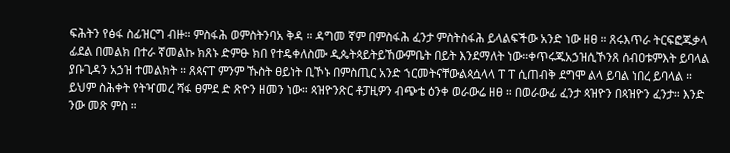ፍሕትን የፅፋ ስፊዝርግ ብዙ። ምስፋሕ ወምስትንባአ ቅዳ ። ዳግመ ኛም በምስፋሕ ፈንታ ምስትስፋሕ ይላልፍችው አንድ ነው ዘፀ ። ጸሩእጥራ ትርፍፎጁቃላ ፊደል በመልክ በተራ ኛመልኩ ክጸኑ ድምፁ ክበ የተዴቀለስሙ ዲጴትጳይትይኸውምቤት በይት እንደማለት ነው።ቀጥሩጁአኃዝሲኾንጸ ሰብዐቱምእት ይባላል ያቡጊዳን አኃዝ ተመልክት ። ጸጳናፐ ምንም ኹስት ፀይነት ቢኾኑ በምስጢር አንድ ኀርመትናቸውልጳሷላላ ፐ ፐ ሲጠብቅ ደግሞ ልላ ይባል ነበረ ይባላል ። ይህም ስሕቀት የትዣመረ ሻፋ ፀምደ ድ ጽዮን ዘመን ነው። ጳዝዮንጽር ቶፓዚዎን ብጭቴ ዕንቀ ወራውሬ ዘፀ ። በወራውፊ ፈንታ ጳዝዮን በጳዝዮን ፈንታ። እንድ ንው መጽ ምስ ።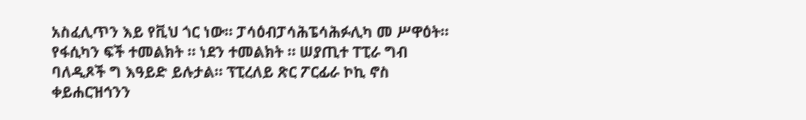አስፈሊጥን እይ የቪህ ጎር ነው። ፓሳዕብፓሳሕፔሳሕፉሊካ መ ሥዋዕት። የፋሲካን ፍች ተመልክት ። ነደን ተመልክት ። ሠያጢተ ፐፒራ ግብ ባለዲጾች ግ እዓይድ ይሉታል። ፕፒረለይ ጽር ፖርፊራ ኮኪ ኖስ ቀይሐርዝኅንን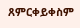ጸምርቀይቀስም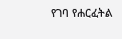የገባ የሐርፈትል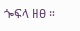ጐፍላ ዘፀ ።